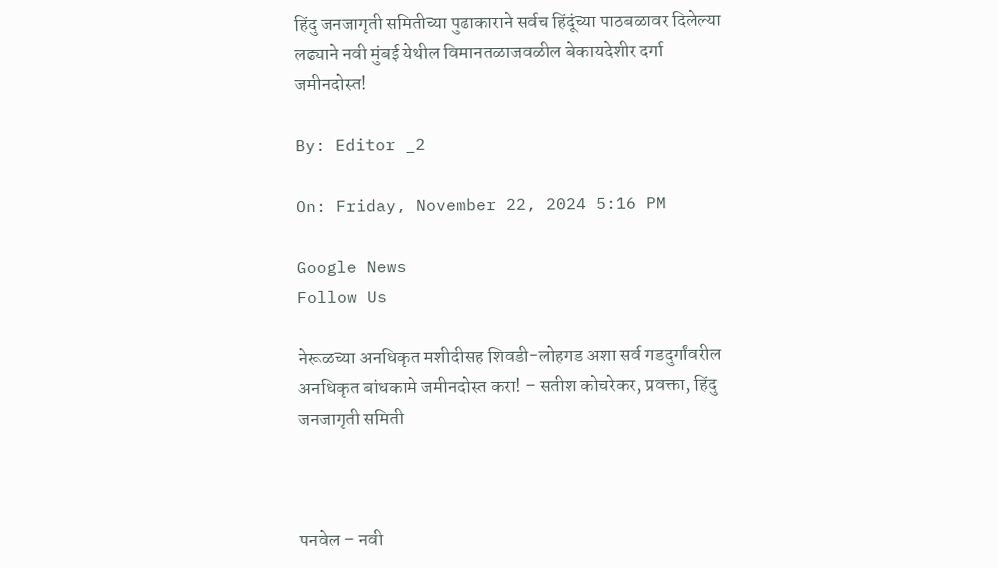हिंदु जनजागृती समितीच्या पुढाकाराने सर्वच हिंदूंच्या पाठबळावर दिलेल्या लढ्याने नवी मुंबई येथील विमानतळाजवळील बेकायदेशीर दर्गा जमीनदोस्त!

By: Editor _2

On: Friday, November 22, 2024 5:16 PM

Google News
Follow Us

नेरूळच्या अनधिकृत मशीदीसह शिवडी-लोहगड अशा सर्व गडदुर्गांवरील अनधिकृत बांधकामे जमीनदोस्त करा! – सतीश कोचरेकर, प्रवक्ता, हिंदु जनजागृती समिती



पनवेल – नवी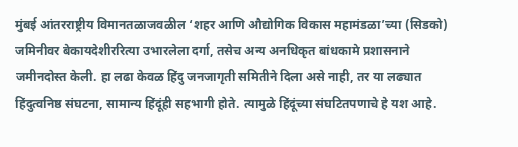मुंबई आंतरराष्ट्रीय विमानतळाजवळील ‘शहर आणि औद्योगिक विकास महामंडळा’च्या (सिडको) जमिनीवर बेकायदेशीररित्या उभारलेला दर्गा, तसेच अन्य अनधिकृत बांधकामे प्रशासनाने जमीनदोस्त केली. हा लढा केवळ हिंदु जनजागृती समितीने दिला असे नाही, तर या लढ्यात हिंदुत्वनिष्ठ संघटना, सामान्य हिंदूंही सहभागी होते. त्यामुळे हिंदूंच्या संघटितपणाचे हे यश आहे.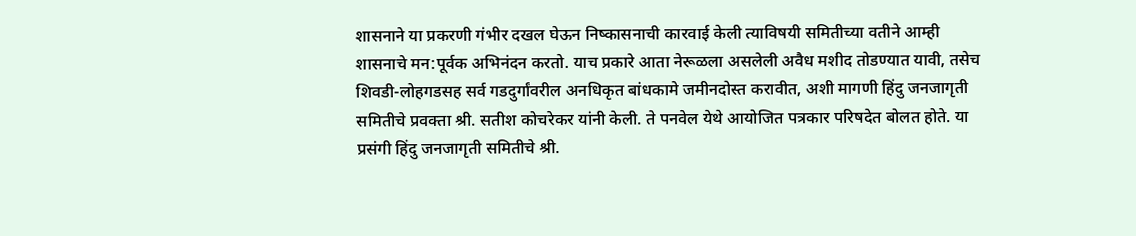शासनाने या प्रकरणी गंभीर दखल घेऊन निष्कासनाची कारवाई केली त्याविषयी समितीच्या वतीने आम्ही शासनाचे मन:पूर्वक अभिनंदन करतो. याच प्रकारे आता नेरूळला असलेली अवैध मशीद तोडण्यात यावी, तसेच शिवडी-लोहगडसह सर्व गडदुर्गांवरील अनधिकृत बांधकामे जमीनदोस्त करावीत, अशी मागणी हिंदु जनजागृती समितीचे प्रवक्ता श्री. सतीश कोचरेकर यांनी केली. ते पनवेल येथे आयोजित पत्रकार परिषदेत बोलत होते. या प्रसंगी हिंदु जनजागृती समितीचे श्री.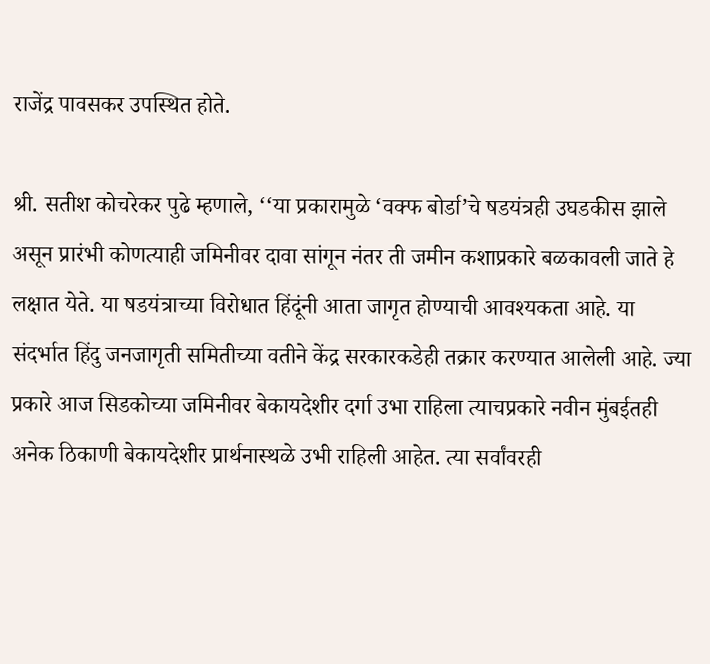राजेंद्र पावसकर उपस्थित होते.

श्री. सतीश कोचरेकर पुढे म्हणाले, ‘‘या प्रकारामुळे ‘वक्फ बोर्डा’चे षडयंत्रही उघडकीस झाले असून प्रारंभी कोणत्याही जमिनीवर दावा सांगून नंतर ती जमीन कशाप्रकारे बळकावली जाते हे लक्षात येते. या षडयंत्राच्या विरोधात हिंदूंनी आता जागृत होण्याची आवश्यकता आहे. या संदर्भात हिंदु जनजागृती समितीच्या वतीने केंद्र सरकारकडेही तक्रार करण्यात आलेली आहे. ज्या प्रकारे आज सिडकोच्या जमिनीवर बेकायदेशीर दर्गा उभा राहिला त्याचप्रकारे नवीन मुंबईतही अनेक ठिकाणी बेकायदेशीर प्रार्थनास्थळे उभी राहिली आहेत. त्या सर्वांवरही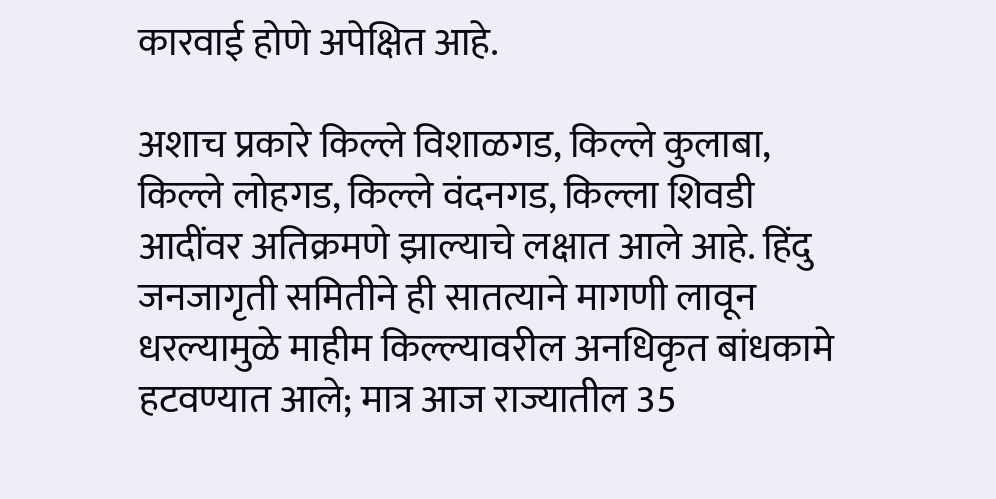कारवाई होणे अपेक्षित आहे.

अशाच प्रकारे किल्ले विशाळगड, किल्ले कुलाबा, किल्ले लोहगड, किल्ले वंदनगड, किल्ला शिवडी आदींवर अतिक्रमणे झाल्याचे लक्षात आले आहे. हिंदु जनजागृती समितीने ही सातत्याने मागणी लावून धरल्यामुळे माहीम किल्ल्यावरील अनधिकृत बांधकामे हटवण्यात आले; मात्र आज राज्यातील 35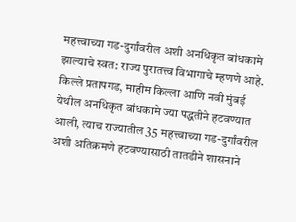महत्त्वाच्या गड-दुर्गांवरील अशी अनधिकृत बांधकामे झाल्याचे स्वत: राज्य पुरातत्त्व विभागाचे म्हणणे आहे. किल्ले प्रतापगड, माहीम किल्ला आणि नवी मुंबई येथील अनधिकृत बांधकामे ज्या पद्धतीने हटवण्यात आली, त्याच राज्यातील 35 महत्त्वाच्या गड-दुर्गांवरील अशी अतिक्रमणे हटवण्यासाठी तातडीने शासनाने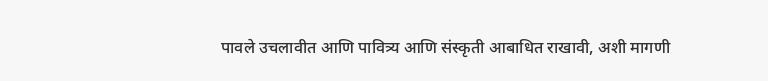पावले उचलावीत आणि पावित्र्य आणि संस्कृती आबाधित राखावी, अशी मागणी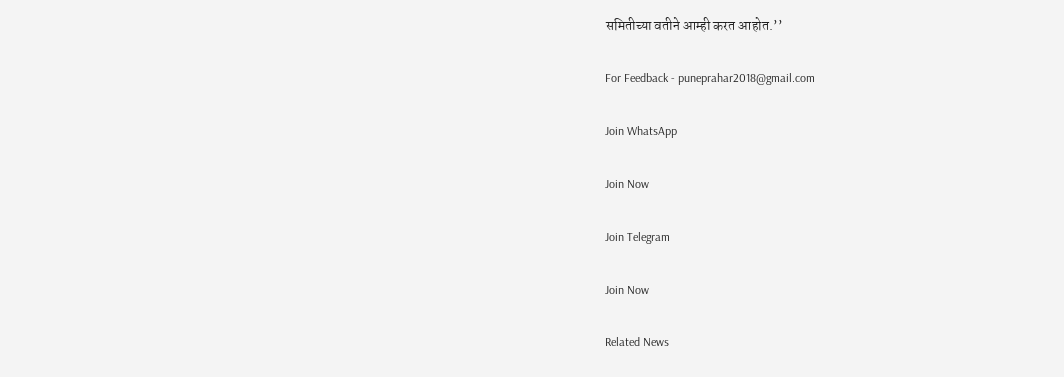समितीच्या वतीने आम्ही करत आहोत.’’

For Feedback - puneprahar2018@gmail.com

Join WhatsApp

Join Now

Join Telegram

Join Now

Related News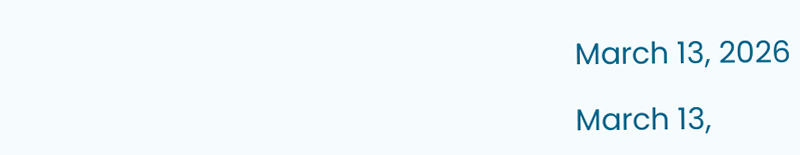March 13, 2026

March 13,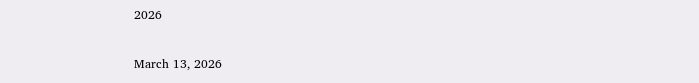2026

March 13, 2026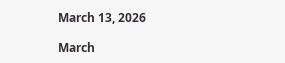March 13, 2026

March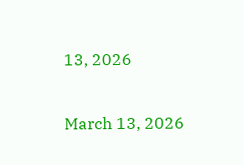13, 2026

March 13, 2026